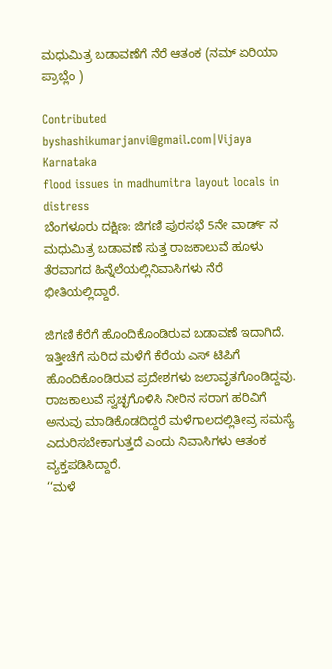ಮಧುಮಿತ್ರ ಬಡಾವಣೆಗೆ ನೆರೆ ಆತಂಕ (ನಮ್ ಏರಿಯಾ ಪ್ರಾಬ್ಲೆಂ )

Contributed byshashikumarjanvi@gmail.com|Vijaya Karnataka
flood issues in madhumitra layout locals in distress
ಬೆಂಗಳೂರು ದಕ್ಷಿಣ: ಜಿಗಣಿ ಪುರಸಭೆ 5ನೇ ವಾರ್ಡ್ ನ ಮಧುಮಿತ್ರ ಬಡಾವಣೆ ಸುತ್ತ ರಾಜಕಾಲುವೆ ಹೂಳು ತೆರವಾಗದ ಹಿನ್ನೆಲೆಯಲ್ಲಿನಿವಾಸಿಗಳು ನೆರೆ ಭೀತಿಯಲ್ಲಿದ್ದಾರೆ.

ಜಿಗಣಿ ಕೆರೆಗೆ ಹೊಂದಿಕೊಂಡಿರುವ ಬಡಾವಣೆ ಇದಾಗಿದೆ. ಇತ್ತೀಚೆಗೆ ಸುರಿದ ಮಳೆಗೆ ಕೆರೆಯ ಎಸ್ ಟಿಪಿಗೆ ಹೊಂದಿಕೊಂಡಿರುವ ಪ್ರದೇಶಗಳು ಜಲಾವೃತಗೊಂಡಿದ್ದವು. ರಾಜಕಾಲುವೆ ಸ್ವಚ್ಛಗೊಳಿಸಿ ನೀರಿನ ಸರಾಗ ಹರಿವಿಗೆ ಅನುವು ಮಾಡಿಕೊಡದಿದ್ದರೆ ಮಳೆಗಾಲದಲ್ಲಿತೀವ್ರ ಸಮಸ್ಯೆ ಎದುರಿಸಬೇಕಾಗುತ್ತದೆ ಎಂದು ನಿವಾಸಿಗಳು ಆತಂಕ ವ್ಯಕ್ತಪಡಿಸಿದ್ದಾರೆ.
‘‘ಮಳೆ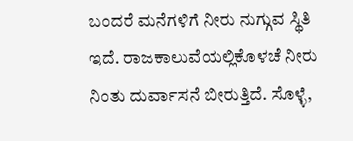ಬಂದರೆ ಮನೆಗಳಿಗೆ ನೀರು ನುಗ್ಗುವ ಸ್ಥಿತಿ ಇದೆ. ರಾಜಕಾಲುವೆಯಲ್ಲಿಕೊಳಚೆ ನೀರು ನಿಂತು ದುರ್ವಾಸನೆ ಬೀರುತ್ತಿದೆ. ಸೊಳ್ಳೆ,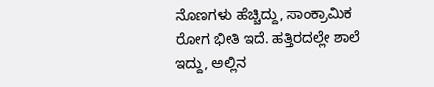ನೊಣಗಳು ಹೆಚ್ಚಿದ್ದು, ಸಾಂಕ್ರಾಮಿಕ ರೋಗ ಭೀತಿ ಇದೆ. ಹತ್ತಿರದಲ್ಲೇ ಶಾಲೆ ಇದ್ದು, ಅಲ್ಲಿನ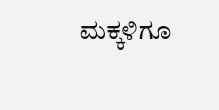ಮಕ್ಕಳಿಗೂ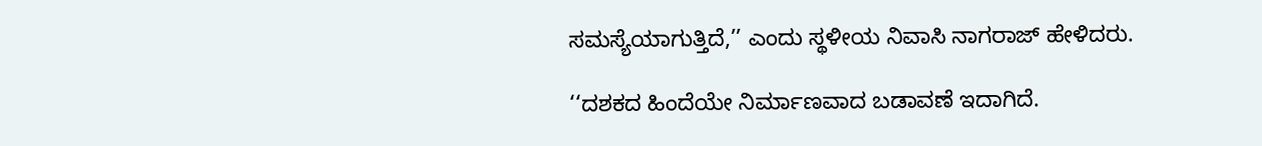ಸಮಸ್ಯೆಯಾಗುತ್ತಿದೆ,’’ ಎಂದು ಸ್ಥಳೀಯ ನಿವಾಸಿ ನಾಗರಾಜ್ ಹೇಳಿದರು.

‘‘ದಶಕದ ಹಿಂದೆಯೇ ನಿರ್ಮಾಣವಾದ ಬಡಾವಣೆ ಇದಾಗಿದೆ.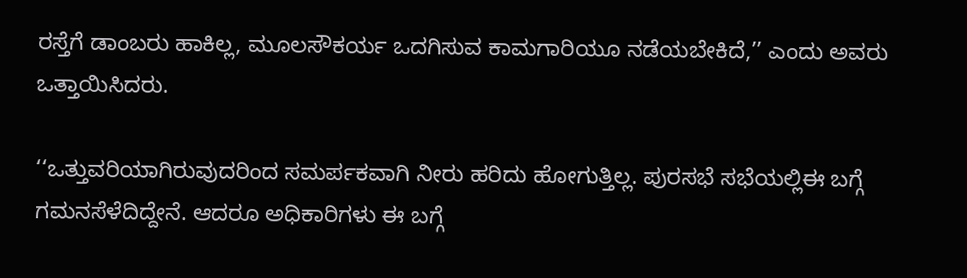ರಸ್ತೆಗೆ ಡಾಂಬರು ಹಾಕಿಲ್ಲ, ಮೂಲಸೌಕರ್ಯ ಒದಗಿಸುವ ಕಾಮಗಾರಿಯೂ ನಡೆಯಬೇಕಿದೆ,’’ ಎಂದು ಅವರು ಒತ್ತಾಯಿಸಿದರು.

‘‘ಒತ್ತುವರಿಯಾಗಿರುವುದರಿಂದ ಸಮರ್ಪಕವಾಗಿ ನೀರು ಹರಿದು ಹೋಗುತ್ತಿಲ್ಲ. ಪುರಸಭೆ ಸಭೆಯಲ್ಲಿಈ ಬಗ್ಗೆ ಗಮನಸೆಳೆದಿದ್ದೇನೆ. ಆದರೂ ಅಧಿಕಾರಿಗಳು ಈ ಬಗ್ಗೆ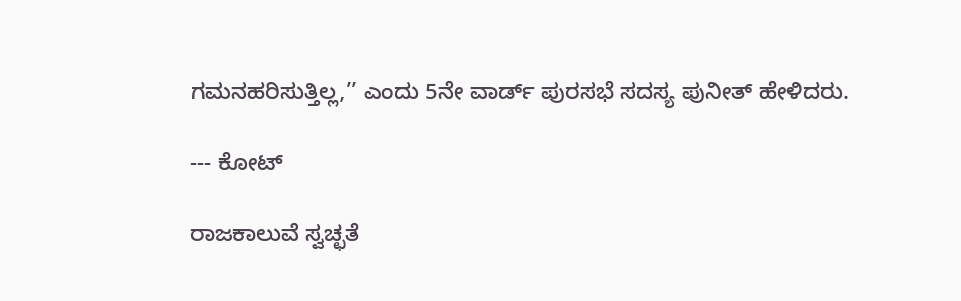ಗಮನಹರಿಸುತ್ತಿಲ್ಲ,’’ ಎಂದು 5ನೇ ವಾರ್ಡ್ ಪುರಸಭೆ ಸದಸ್ಯ ಪುನೀತ್ ಹೇಳಿದರು.

--- ಕೋಟ್

ರಾಜಕಾಲುವೆ ಸ್ವಚ್ಛತೆ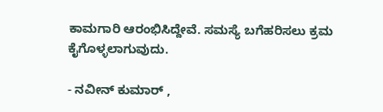ಕಾಮಗಾರಿ ಆರಂಭಿಸಿದ್ದೇವೆ. ಸಮಸ್ಯೆ ಬಗೆಹರಿಸಲು ಕ್ರಮ ಕೈಗೊಳ್ಳಲಾಗುವುದು.

- ನವೀನ್ ಕುಮಾರ್ ,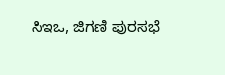ಸಿಇಒ, ಜಿಗಣಿ ಪುರಸಭೆ